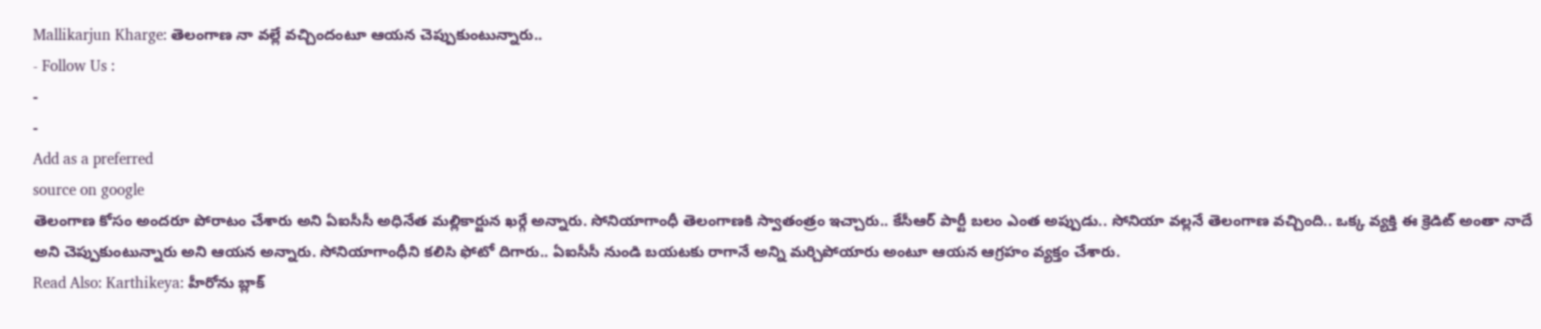Mallikarjun Kharge: తెలంగాణ నా వల్లే వచ్చిందంటూ ఆయన చెప్పుకుంటున్నారు..
- Follow Us :
-
-
Add as a preferred
source on google
తెలంగాణ కోసం అందరూ పోరాటం చేశారు అని ఏఐసీసీ అధినేత మల్లికార్జున ఖర్గే అన్నారు. సోనియాగాంధీ తెలంగాణకి స్వాతంత్రం ఇచ్చారు.. కేసీఆర్ పార్టీ బలం ఎంత అప్పుడు.. సోనియా వల్లనే తెలంగాణ వచ్చింది.. ఒక్క వ్యక్తి ఈ క్రెడిట్ అంతా నాదే అని చెప్పుకుంటున్నారు అని ఆయన అన్నారు. సోనియాగాంధీని కలిసి ఫోటో దిగారు.. ఏఐసీసీ నుండి బయటకు రాగానే అన్ని మర్చిపోయారు అంటూ ఆయన ఆగ్రహం వ్యక్తం చేశారు.
Read Also: Karthikeya: హీరోను బ్లాక్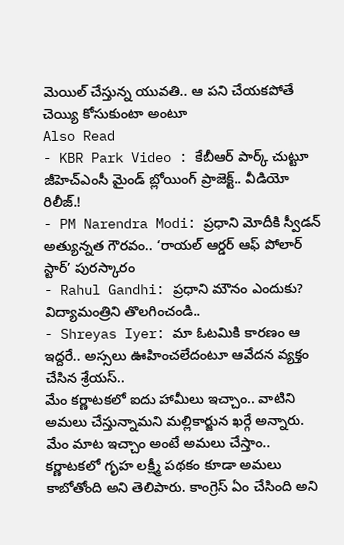మెయిల్ చేస్తున్న యువతి.. ఆ పని చేయకపోతే చెయ్యి కోసుకుంటా అంటూ
Also Read
- KBR Park Video : కేబీఆర్ పార్క్ చుట్టూ జీహెచ్ఎంసీ మైండ్ బ్లోయింగ్ ప్రాజెక్ట్.. వీడియో రిలీజ్.!
- PM Narendra Modi: ప్రధాని మోదీకి స్వీడన్ అత్యున్నత గౌరవం.. ‘రాయల్ ఆర్డర్ ఆఫ్ పోలార్ స్టార్’ పురస్కారం
- Rahul Gandhi: ప్రధాని మౌనం ఎందుకు? విద్యామంత్రిని తొలగించండి..
- Shreyas Iyer: మా ఓటమికి కారణం ఆ ఇద్దరే.. అస్సలు ఊహించలేదంటూ ఆవేదన వ్యక్తం చేసిన శ్రేయస్..
మేం కర్ణాటకలో ఐదు హామీలు ఇచ్చాం.. వాటిని అమలు చేస్తున్నామని మల్లికార్జున ఖర్గే అన్నారు. మేం మాట ఇచ్చాం అంటే అమలు చేస్తాం.. కర్ణాటకలో గృహ లక్ష్మీ పథకం కూడా అమలు కాబోతోంది అని తెలిపారు. కాంగ్రెస్ ఏం చేసింది అని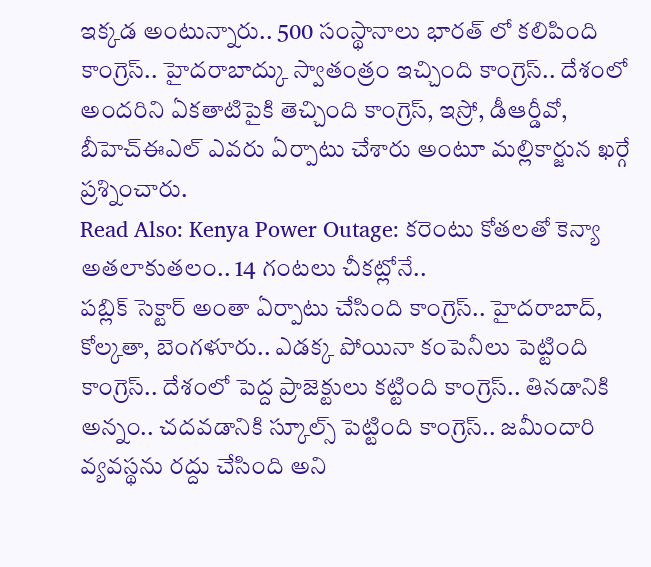ఇక్కడ అంటున్నారు.. 500 సంస్థానాలు భారత్ లో కలిపింది కాంగ్రెస్.. హైదరాబాద్కు స్వాతంత్రం ఇచ్చింది కాంగ్రెస్.. దేశంలో అందరిని ఏకతాటిపైకి తెచ్చింది కాంగ్రెస్, ఇస్రో, డీఆర్డీవో, బీహెచ్ఈఎల్ ఎవరు ఏర్పాటు చేశారు అంటూ మల్లికార్జున ఖర్గే ప్రశ్నించారు.
Read Also: Kenya Power Outage: కరెంటు కోతలతో కెన్యా అతలాకుతలం.. 14 గంటలు చీకట్లోనే..
పబ్లిక్ సెక్టార్ అంతా ఏర్పాటు చేసింది కాంగ్రెస్.. హైదరాబాద్, కోల్కతా, బెంగళూరు.. ఎడక్క పోయినా కంపెనీలు పెట్టింది కాంగ్రెస్.. దేశంలో పెద్ద ప్రాజెక్టులు కట్టింది కాంగ్రెస్.. తినడానికి అన్నం.. చదవడానికి స్కూల్స్ పెట్టింది కాంగ్రెస్.. జమీందారి వ్యవస్థను రద్దు చేసింది అని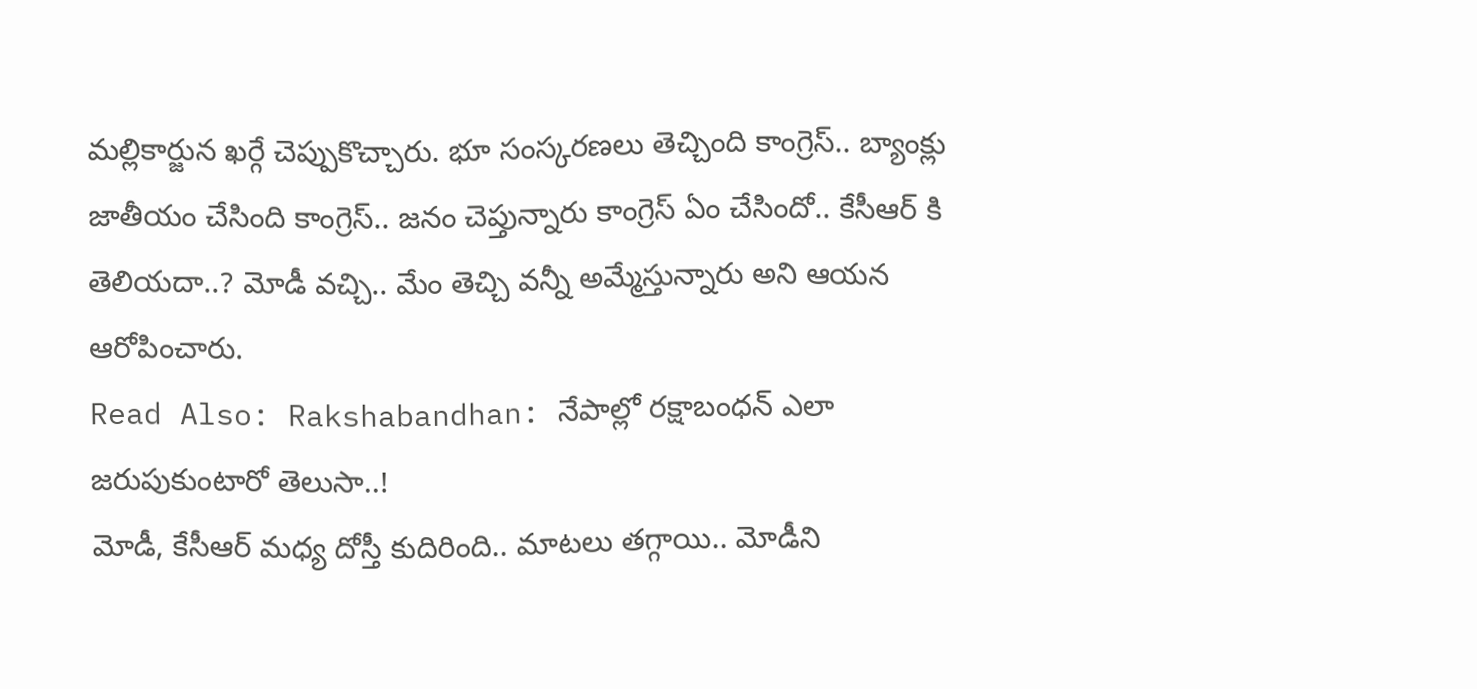మల్లికార్జున ఖర్గే చెప్పుకొచ్చారు. భూ సంస్కరణలు తెచ్చింది కాంగ్రెస్.. బ్యాంక్లు జాతీయం చేసింది కాంగ్రెస్.. జనం చెప్తున్నారు కాంగ్రెస్ ఏం చేసిందో.. కేసీఆర్ కి తెలియదా..? మోడీ వచ్చి.. మేం తెచ్చి వన్నీ అమ్మేస్తున్నారు అని ఆయన ఆరోపించారు.
Read Also: Rakshabandhan: నేపాల్లో రక్షాబంధన్ ఎలా జరుపుకుంటారో తెలుసా..!
మోడీ, కేసీఆర్ మధ్య దోస్తీ కుదిరింది.. మాటలు తగ్గాయి.. మోడీని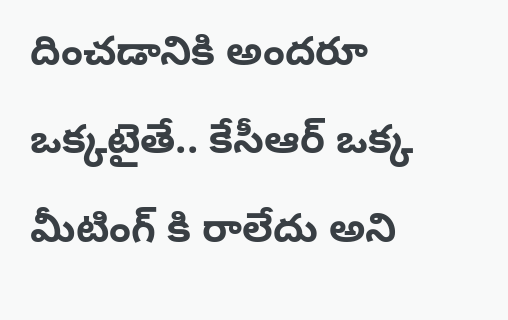దించడానికి అందరూ ఒక్కటైతే.. కేసీఆర్ ఒక్క మీటింగ్ కి రాలేదు అని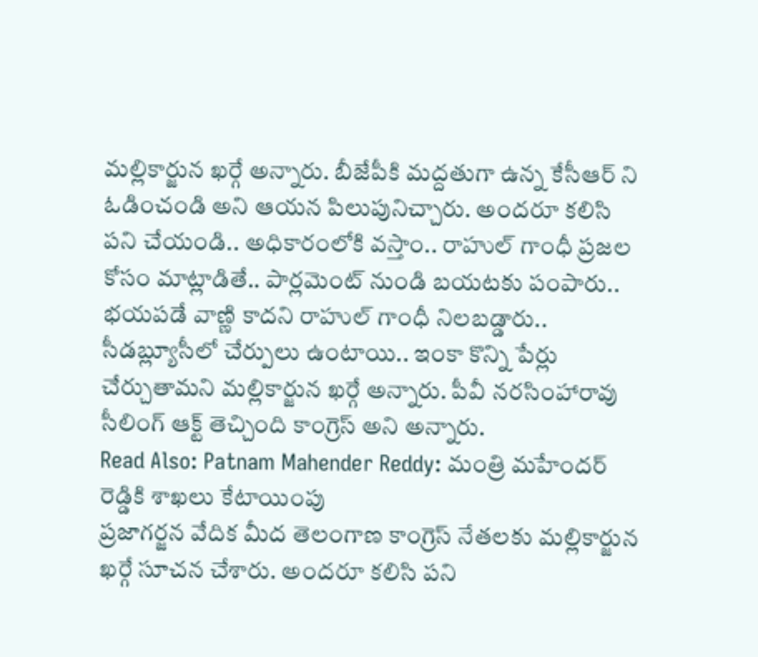మల్లికార్జున ఖర్గే అన్నారు. బీజేపీకి మద్దతుగా ఉన్న కేసీఆర్ ని ఓడించండి అని ఆయన పిలుపునిచ్చారు. అందరూ కలిసి పని చేయండి.. అధికారంలోకి వస్తాం.. రాహుల్ గాంధీ ప్రజల కోసం మాట్లాడితే.. పార్లమెంట్ నుండి బయటకు పంపారు.. భయపడే వాణ్ణి కాదని రాహుల్ గాంధీ నిలబడ్డారు.. సీడబ్ల్యూసీలో చేర్పులు ఉంటాయి.. ఇంకా కొన్ని పేర్లు చేర్చుతామని మల్లికార్జున ఖర్గే అన్నారు. పీవీ నరసింహారావు సీలింగ్ ఆక్ట్ తెచ్చింది కాంగ్రెస్ అని అన్నారు.
Read Also: Patnam Mahender Reddy: మంత్రి మహేందర్ రెడ్డికి శాఖలు కేటాయింపు
ప్రజాగర్జన వేదిక మీద తెలంగాణ కాంగ్రెస్ నేతలకు మల్లికార్జున ఖర్గే సూచన చేశారు. అందరూ కలిసి పని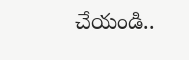చేయండి..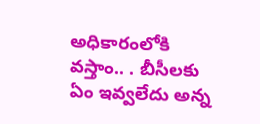అధికారంలోకి వస్తాం.. . బీసీలకు ఏం ఇవ్వలేదు అన్న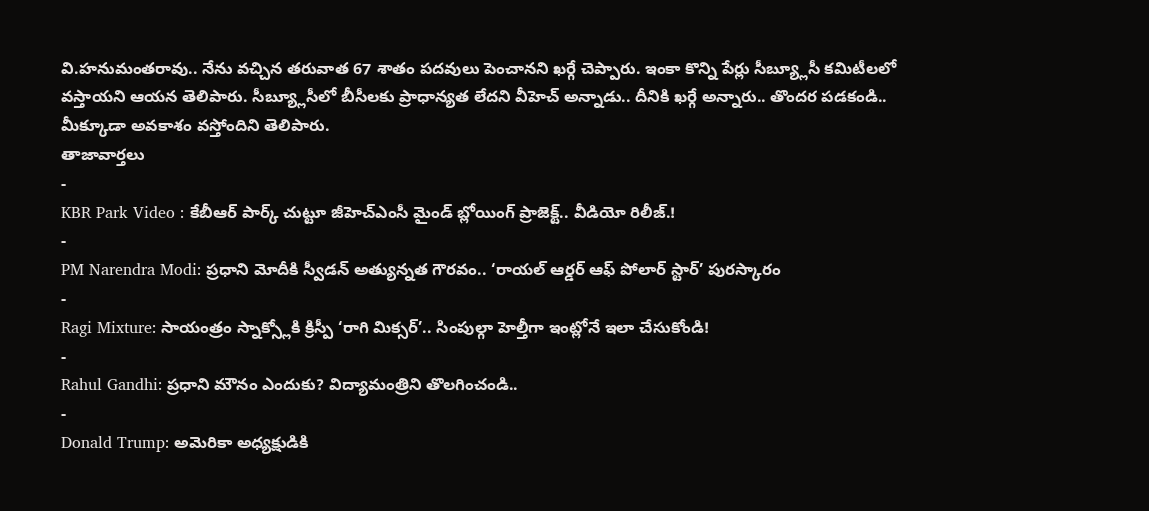వి.హనుమంతరావు.. నేను వచ్చిన తరువాత 67 శాతం పదవులు పెంచానని ఖర్గే చెప్పారు. ఇంకా కొన్ని పేర్లు సీబ్య్లూసీ కమిటీలలో వస్తాయని ఆయన తెలిపారు. సీబ్య్లూసీలో బీసీలకు ప్రాధాన్యత లేదని వీహెచ్ అన్నాడు.. దీనికి ఖర్గే అన్నారు.. తొందర పడకండి.. మీక్కూడా అవకాశం వస్తోందిని తెలిపారు.
తాజావార్తలు
-
KBR Park Video : కేబీఆర్ పార్క్ చుట్టూ జీహెచ్ఎంసీ మైండ్ బ్లోయింగ్ ప్రాజెక్ట్.. వీడియో రిలీజ్.!
-
PM Narendra Modi: ప్రధాని మోదీకి స్వీడన్ అత్యున్నత గౌరవం.. ‘రాయల్ ఆర్డర్ ఆఫ్ పోలార్ స్టార్’ పురస్కారం
-
Ragi Mixture: సాయంత్రం స్నాక్స్లోకి క్రిస్పీ ‘రాగి మిక్సర్’.. సింపుల్గా హెల్తీగా ఇంట్లోనే ఇలా చేసుకోండి!
-
Rahul Gandhi: ప్రధాని మౌనం ఎందుకు? విద్యామంత్రిని తొలగించండి..
-
Donald Trump: అమెరికా అధ్యక్షుడికి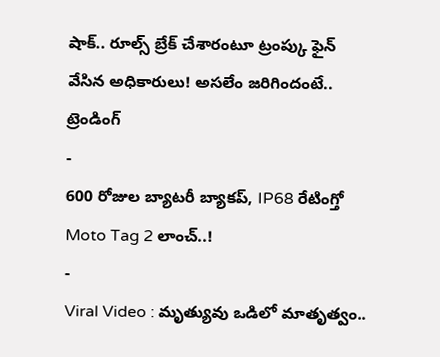షాక్.. రూల్స్ బ్రేక్ చేశారంటూ ట్రంప్కు ఫైన్ వేసిన అధికారులు! అసలేం జరిగిందంటే..
ట్రెండింగ్
-
600 రోజుల బ్యాటరీ బ్యాకప్, IP68 రేటింగ్తో Moto Tag 2 లాంచ్..!
-
Viral Video : మృత్యువు ఒడిలో మాతృత్వం..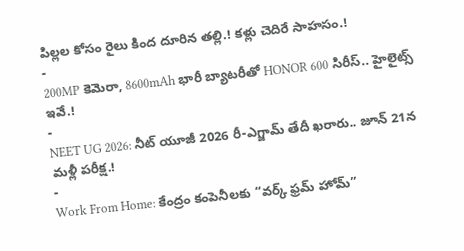పిల్లల కోసం రైలు కింద దూరిన తల్లి.! కళ్లు చెదిరే సాహసం.!
-
200MP కెమెరా, 8600mAh భారీ బ్యాటరీతో HONOR 600 సిరీస్.. హైలైట్స్ ఇవే.!
-
NEET UG 2026: నీట్ యూజీ 2026 రీ-ఎగ్జామ్ తేదీ ఖరారు.. జూన్ 21న మళ్లీ పరీక్ష.!
-
Work From Home: కేంద్రం కంపెనీలకు “వర్క్ ఫ్రమ్ హోమ్”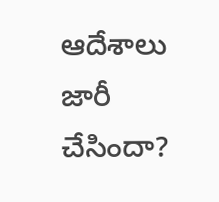ఆదేశాలు జారీ చేసిందా?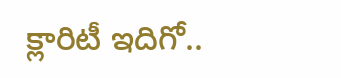క్లారిటీ ఇదిగో..